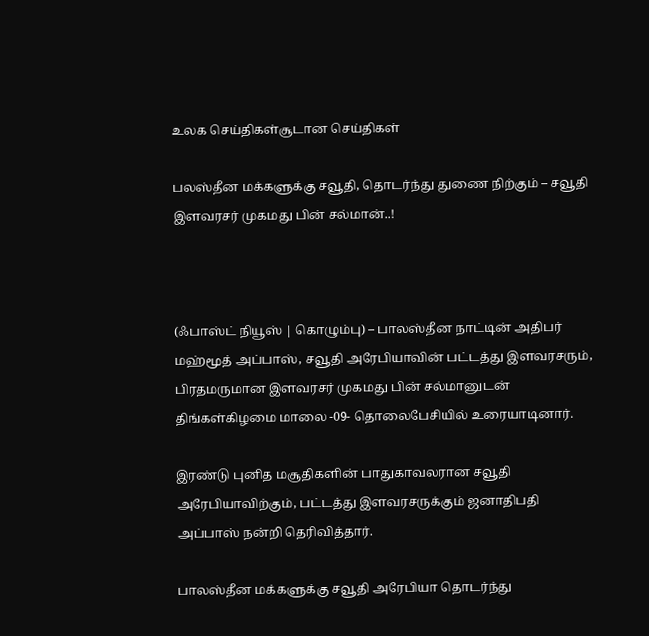உலக செய்திகள்சூடான செய்திகள்

பலஸ்தீன மக்களுக்கு சவூதி, தொடர்ந்து துணை நிற்கும் – சவூதி இளவரசர் முகமது பின் சல்மான்..!



(ஃபாஸ்ட் நியூஸ் | கொழும்பு) – பாலஸ்தீன நாட்டின் அதிபர் மஹ்மூத் அப்பாஸ், சவூதி அரேபியாவின் பட்டத்து இளவரசரும், பிரதமருமான இளவரசர் முகமது பின் சல்மானுடன் திங்கள்கிழமை மாலை -09- தொலைபேசியில் உரையாடினார்.

இரண்டு புனித மசூதிகளின் பாதுகாவலரான சவூதி அரேபியாவிற்கும், பட்டத்து இளவரசருக்கும் ஜனாதிபதி அப்பாஸ் நன்றி தெரிவித்தார்.

பாலஸ்தீன மக்களுக்கு சவூதி அரேபியா தொடர்ந்து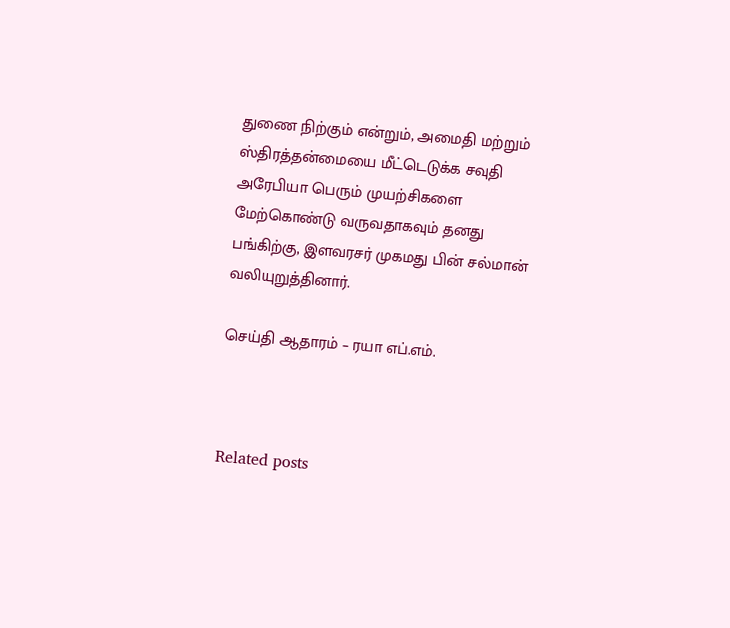துணை நிற்கும் என்றும், அமைதி மற்றும் ஸ்திரத்தன்மையை மீட்டெடுக்க சவுதி அரேபியா பெரும் முயற்சிகளை மேற்கொண்டு வருவதாகவும் தனது பங்கிற்கு, இளவரசர் முகமது பின் சல்மான் வலியுறுத்தினார்.

செய்தி ஆதாரம் – ரயா எப்.எம்.



Related posts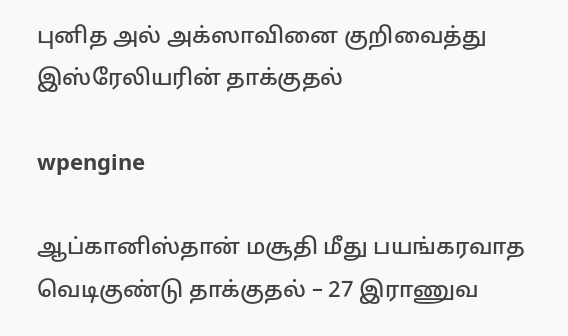புனித அல் அக்ஸாவினை குறிவைத்து இஸ்ரேலியரின் தாக்குதல்

wpengine

ஆப்கானிஸ்தான் மசூதி மீது பயங்கரவாத வெடிகுண்டு தாக்குதல் – 27 இராணுவ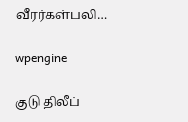வீரர்கள்பலி…

wpengine

குடு திலீப்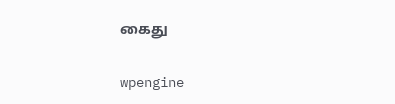கைது

wpengine